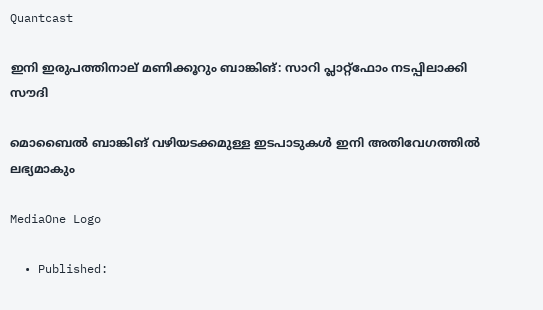Quantcast

ഇനി ഇരുപത്തിനാല് മണിക്കൂറും ബാങ്കിങ്: സാറി പ്ലാറ്റ്‌ഫോം നടപ്പിലാക്കി സൗദി

മൊബൈൽ ബാങ്കിങ് വഴിയടക്കമുള്ള ഇടപാടുകൾ ഇനി അതിവേഗത്തിൽ ലഭ്യമാകും

MediaOne Logo

  • Published: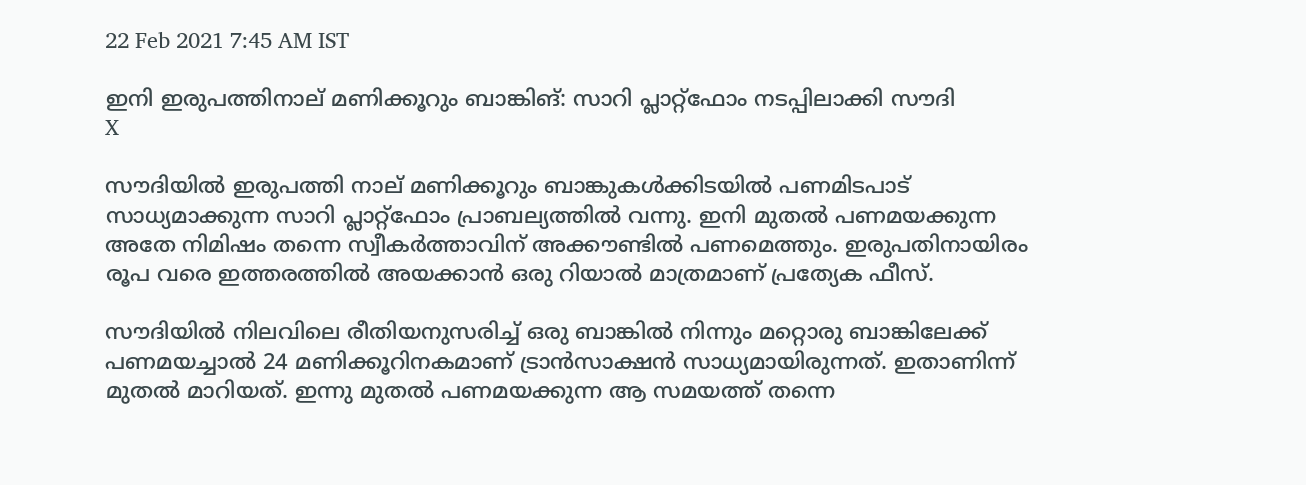22 Feb 2021 7:45 AM IST

ഇനി ഇരുപത്തിനാല് മണിക്കൂറും ബാങ്കിങ്: സാറി പ്ലാറ്റ്‌ഫോം നടപ്പിലാക്കി സൗദി
X

സൗദിയിൽ ഇരുപത്തി നാല് മണിക്കൂറും ബാങ്കുകൾക്കിടയിൽ പണമിടപാട് സാധ്യമാക്കുന്ന സാറി പ്ലാറ്റ്ഫോം പ്രാബല്യത്തിൽ വന്നു. ഇനി മുതൽ പണമയക്കുന്ന അതേ നിമിഷം തന്നെ സ്വീകർത്താവിന് അക്കൗണ്ടിൽ പണമെത്തും. ഇരുപതിനായിരം രൂപ വരെ ഇത്തരത്തിൽ അയക്കാൻ ഒരു റിയാൽ മാത്രമാണ് പ്രത്യേക ഫീസ്.

സൗദിയിൽ നിലവിലെ രീതിയനുസരിച്ച് ഒരു ബാങ്കിൽ നിന്നും മറ്റൊരു ബാങ്കിലേക്ക് പണമയച്ചാൽ 24 മണിക്കൂറിനകമാണ് ട്രാൻസാക്ഷൻ സാധ്യമായിരുന്നത്. ഇതാണിന്ന് മുതൽ മാറിയത്. ഇന്നു മുതൽ പണമയക്കുന്ന ആ സമയത്ത് തന്നെ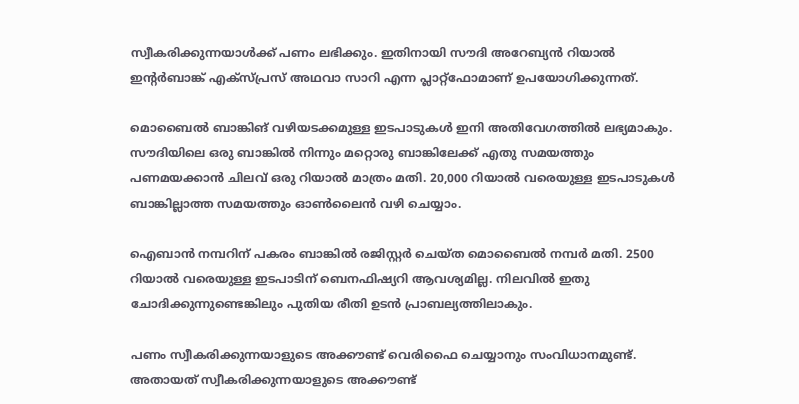സ്വീകരിക്കുന്നയാൾക്ക് പണം ലഭിക്കും. ഇതിനായി സൗദി അറേബ്യൻ റിയാൽ ഇന്റർബാങ്ക് എക്സ്പ്രസ് അഥവാ സാറി എന്ന പ്ലാറ്റ്ഫോമാണ് ഉപയോഗിക്കുന്നത്.

മൊബൈൽ ബാങ്കിങ് വഴിയടക്കമുള്ള ഇടപാടുകൾ ഇനി അതിവേഗത്തിൽ ലഭ്യമാകും. സൗദിയിലെ ഒരു ബാങ്കിൽ നിന്നും മറ്റൊരു ബാങ്കിലേക്ക് എതു സമയത്തും പണമയക്കാൻ ചിലവ് ഒരു റിയാൽ മാത്രം മതി. 20,000 റിയാൽ വരെയുള്ള ഇടപാടുകൾ ബാങ്കില്ലാത്ത സമയത്തും ഓൺലൈൻ വഴി ചെയ്യാം.

ഐബാൻ നമ്പറിന് പകരം ബാങ്കിൽ രജിസ്റ്റർ ചെയ്ത മൊബൈൽ നമ്പർ മതി. 2500 റിയാൽ വരെയുള്ള ഇടപാടിന് ബെനഫിഷ്യറി ആവശ്യമില്ല. നിലവിൽ ഇതു ചോദിക്കുന്നുണ്ടെങ്കിലും പുതിയ രീതി ഉടൻ പ്രാബല്യത്തിലാകും.

പണം സ്വീകരിക്കുന്നയാളുടെ അക്കൗണ്ട് വെരിഫൈ ചെയ്യാനും സംവിധാനമുണ്ട്. അതായത് സ്വീകരിക്കുന്നയാളുടെ അക്കൗണ്ട്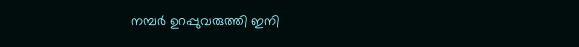നമ്പർ ഉറപ്പുവരുത്തി ഇനി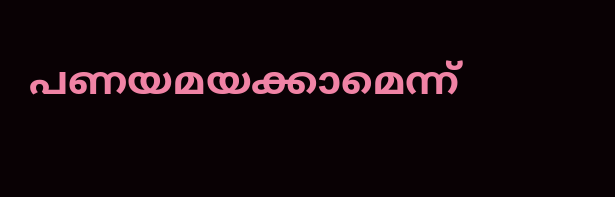പണയമയക്കാമെന്ന്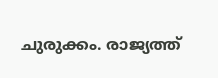ചുരുക്കം. രാജ്യത്ത്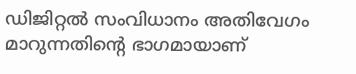ഡിജിറ്റൽ സംവിധാനം അതിവേഗം മാറുന്നതിന്റെ ഭാഗമായാണ്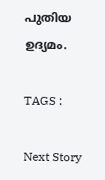പുതിയ ഉദ്യമം.

TAGS :

Next Story